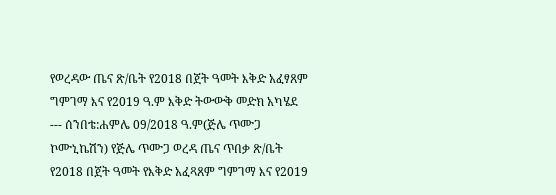የወረዳው ጤና ጽ/ቤት የ2018 በጀት ዓመት እቅድ አፈፃጸም ግምገማ እና የ2019 ዓ.ም እቅድ ትውውቅ መድክ አካሄደ --- ሰንበቴ:ሐምሌ 09/2018 ዓ.ም(ጅሌ ጥሙጋ ኮሙኒኬሽን) የጅሌ ጥሙጋ ወረዳ ጤና ጥበቃ ጽ/ቤት የ2018 በጀት ዓመት የእቅድ አፈጻጸም ግምገማ እና የ2019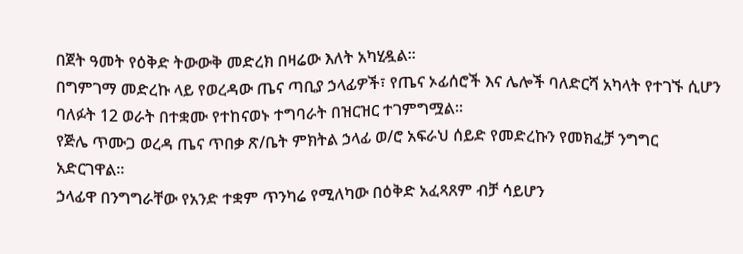በጀት ዓመት የዕቅድ ትውውቅ መድረክ በዛሬው እለት አካሂዷል።
በግምገማ መድረኩ ላይ የወረዳው ጤና ጣቢያ ኃላፊዎች፣ የጤና ኦፊሰሮች እና ሌሎች ባለድርሻ አካላት የተገኙ ሲሆን ባለፉት 12 ወራት በተቋሙ የተከናወኑ ተግባራት በዝርዝር ተገምግሟል።
የጅሌ ጥሙጋ ወረዳ ጤና ጥበቃ ጽ/ቤት ምክትል ኃላፊ ወ/ሮ አፍራህ ሰይድ የመድረኩን የመክፈቻ ንግግር አድርገዋል።
ኃላፊዋ በንግግራቸው የአንድ ተቋም ጥንካሬ የሚለካው በዕቅድ አፈጻጸም ብቻ ሳይሆን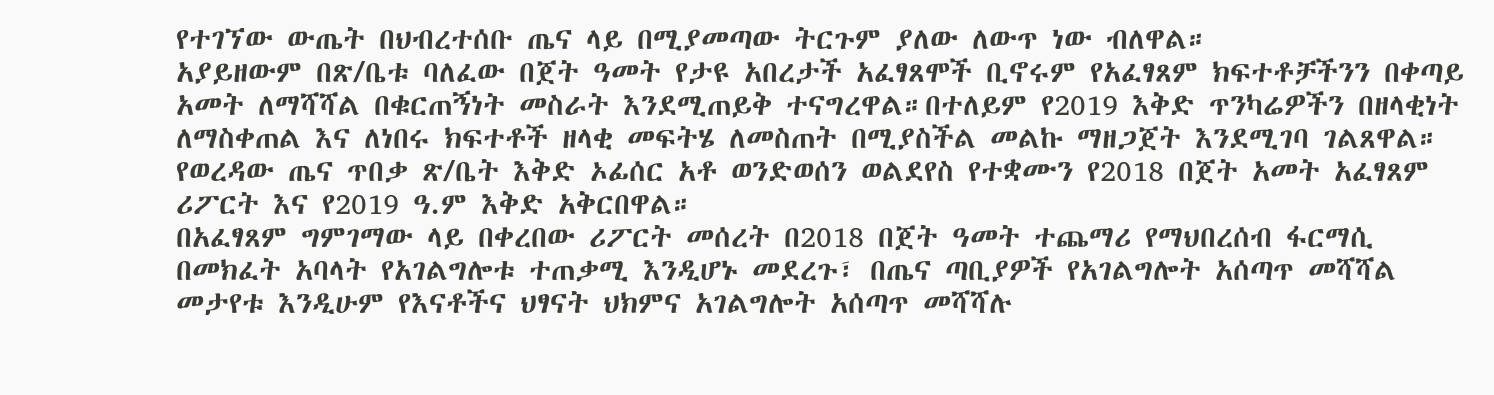የተገኘው ውጤት በህብረተሰቡ ጤና ላይ በሚያመጣው ትርጉም ያለው ለውጥ ነው ብለዋል።
አያይዘውም በጽ/ቤቱ ባለፈው በጀት ዓመት የታዩ አበረታች አፈፃጸሞች ቢኖሩም የአፈፃጸም ክፍተቶቻችንን በቀጣይ አመት ለማሻሻል በቁርጠኝነት መስራት እንደሚጠይቅ ተናግረዋል።በተለይም የ2019 እቅድ ጥንካሬዎችን በዘላቂነት ለማስቀጠል እና ለነበሩ ክፍተቶች ዘላቂ መፍትሄ ለመስጠት በሚያስችል መልኩ ማዘጋጀት እንደሚገባ ገልጸዋል።
የወረዳው ጤና ጥበቃ ጽ/ቤት እቅድ ኦፊሰር አቶ ወንድወሰን ወልደየስ የተቋሙን የ2018 በጀት አመት አፈፃጸም ሪፖርት እና የ2019 ዓ.ም እቅድ አቅርበዋል።
በአፈፃጸም ግምገማው ላይ በቀረበው ሪፖርት መሰረት በ2018 በጀት ዓመት ተጨማሪ የማህበረሰብ ፋርማሲ በመክፈት አባላት የአገልግሎቱ ተጠቃሚ እንዲሆኑ መደረጉ፣ በጤና ጣቢያዎች የአገልግሎት አሰጣጥ መሻሻል መታየቱ እንዲሁም የእናቶችና ህፃናት ህክምና አገልግሎት አሰጣጥ መሻሻሉ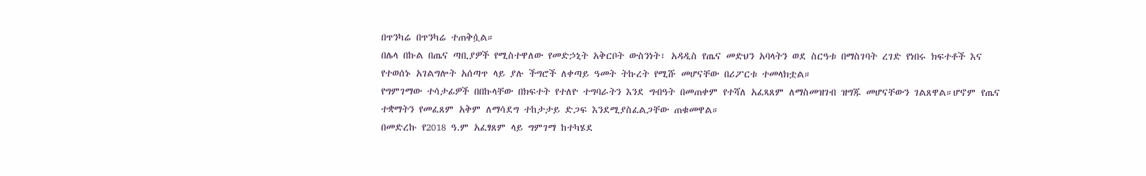በጥንካሬ በጥንካሬ ተጠቅሷል።
በሌላ በኩል በጤና ጣቢያዎች የሚስተዋለው የመድኃኒት አቅርቦት ውስንነት፣ አዳዲስ የጤና መድህን አባላትን ወደ ስርዓቱ በማስገባት ረገድ የነበሩ ክፍተቶች እና የተወሰኑ አገልግሎት አሰጣጥ ላይ ያሉ ችግሮች ለቀጣይ ዓመት ትኩረት የሚሹ መሆናቸው በሪፖርቱ ተመላክቷል።
የግምገማው ተሳታፊዎች በበኩላቸው በክፍተት የተለዮ ተግባራትን እንደ ግብዓት በመጠቀም የተሻለ አፈጻጸም ለማስመዝገብ ዝግጁ መሆናቸውን ገልጸዋል።ሆኖም የጤና ተቋማትን የመፈጸም አቅም ለማሳደግ ተከታታይ ድጋፍ እንደሚያስፈልጋቸው ጠቁመዋል።
በመድረኩ የ2018 ዓ.ም አፈፃጸም ላይ ግምገማ ከተካሄደ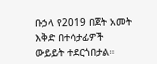ቡኃላ የ2019 በጀት አመት እቅድ በተሳታፊዎች ውይይት ተደርጎበታል።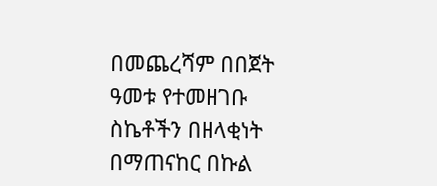በመጨረሻም በበጀት ዓመቱ የተመዘገቡ ስኬቶችን በዘላቂነት በማጠናከር በኩል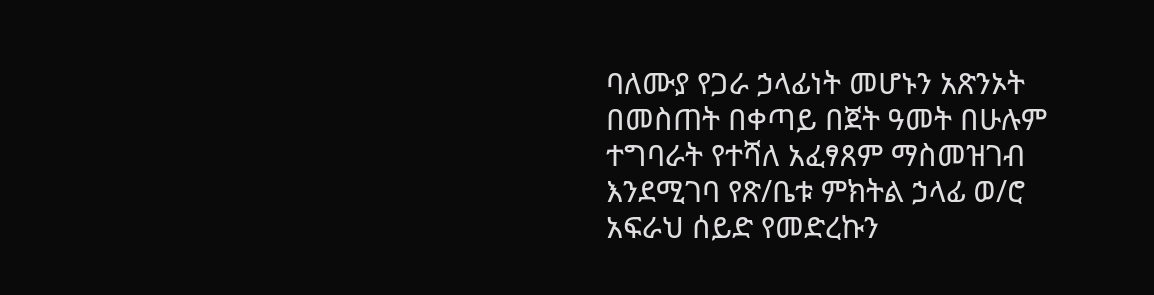ባለሙያ የጋራ ኃላፊነት መሆኑን አጽንኦት በመስጠት በቀጣይ በጀት ዓመት በሁሉም ተግባራት የተሻለ አፈፃጸም ማስመዝገብ እንደሚገባ የጽ/ቤቱ ምክትል ኃላፊ ወ/ሮ አፍራህ ሰይድ የመድረኩን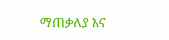ማጠቃለያ እና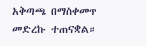አቅጣጫ በማስቀመጥ መድረኩ ተጠናቋል።